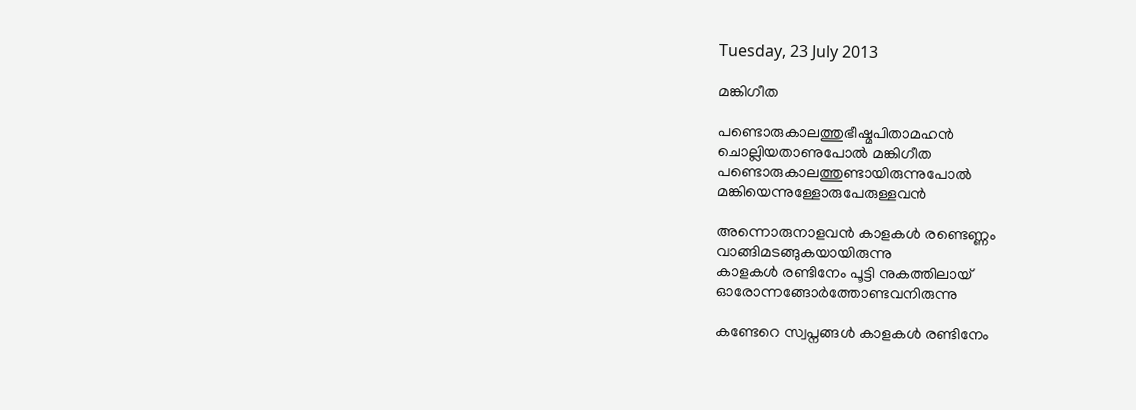Tuesday, 23 July 2013

മങ്കിഗീത

പണ്ടൊരുകാലത്തുഭീഷ്മപിതാമഹന്‍
ചൊല്ലിയതാണുപോല്‍ മങ്കിഗീത
പണ്ടൊരുകാലത്തുണ്ടായിരുന്നുപോല്‍
മങ്കിയെന്നുള്ളോരുപേരുള്ളവന്‍

അന്നൊരുനാളവന്‍ കാളകള്‍ രണ്ടെണ്ണം
വാങ്ങിമടങ്ങുകയായിരുന്നു
കാളകള്‍ രണ്ടിനേം പൂട്ടി നുകത്തിലായ്
ഓരോന്നങ്ങോര്‍ത്തോണ്ടവനിരുന്നു

കണ്ടേറെ സ്വപ്നങ്ങള്‍ കാളകള്‍ രണ്ടിനേം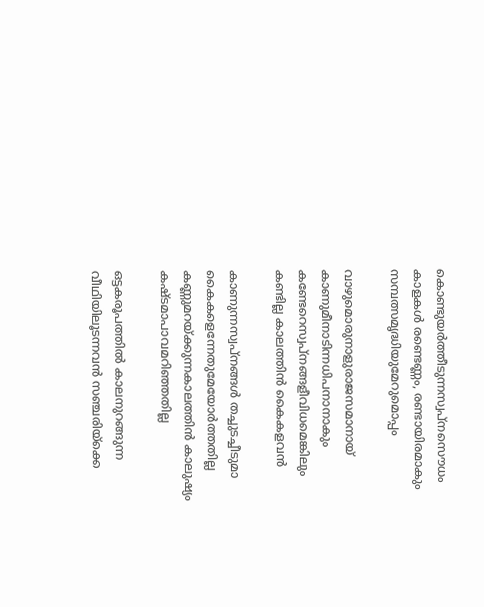കൊണ്ടുയര്‍ത്തീടുന്നസ്വപ്നസൌധം
കാളകള്‍ രണ്ടെണ്ണം, രണ്ടായിരമാകും
സമ്പത്സമൃദ്ധിയുമേറുമൊപ്പം

വാഴുമൊരുനാളുരാജസമാനായ്
കാണുമീനാടിന്നധിപനാനാകും
കണ്ടേറെസ്വപ്നങ്ങളീവിധമെങ്കിലും
കണ്ടില്ല കാലത്തിന്‍ കൈകളവന്‍

കാണുന്നസ്വപ്നങ്ങള്‍ തച്ചുടച്ചീടുമാ
കൈകളെന്നേതുമേയോര്‍ത്തതില്ല
കണ്ണുമറയ്ക്കുന്നകാലത്തിന്‍ കാലുഷ്യം
കഷ്ടമാപാവമറിഞ്ഞതില്ല

ഒട്ടകരൂപത്തില്‍ കാലനുറങ്ങുന്ന
വീഥിയിലൂടന്നവന്‍ സഞ്ചരിയ്ക്കെ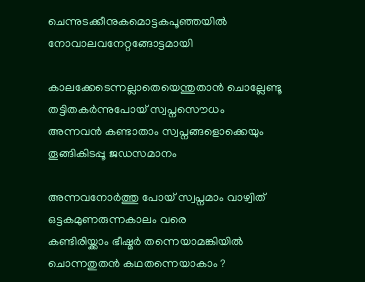ചെന്നുടക്കീനുകമൊട്ടകപൂഞ്ഞയില്‍
നോവാലവനേറ്റങ്ങോട്ടമായി

കാലക്കേടെന്നല്ലാതെയെന്തുതാന്‍ ചൊല്ലേണ്ടൂ
തട്ടിതകര്‍ന്നുപോയ് സ്വപ്നസൌധം
അന്നവന്‍ കണ്ടാതാം സ്വപ്നങ്ങളൊക്കെയും
തൂങ്ങികിടപ്പൂ ജഡസമാനം

അന്നവനോര്‍ത്തു പോയ് സ്വപ്നമാം വാഴ്വിത്
ഒട്ടകമുണരുന്നകാലം വരെ
കണ്ടിരിയ്ക്കാം ഭീഷ്മര്‍ തന്നെയാമങ്കിയില്‍
ചൊന്നതുതന്‍ കഥതന്നെയാകാം ?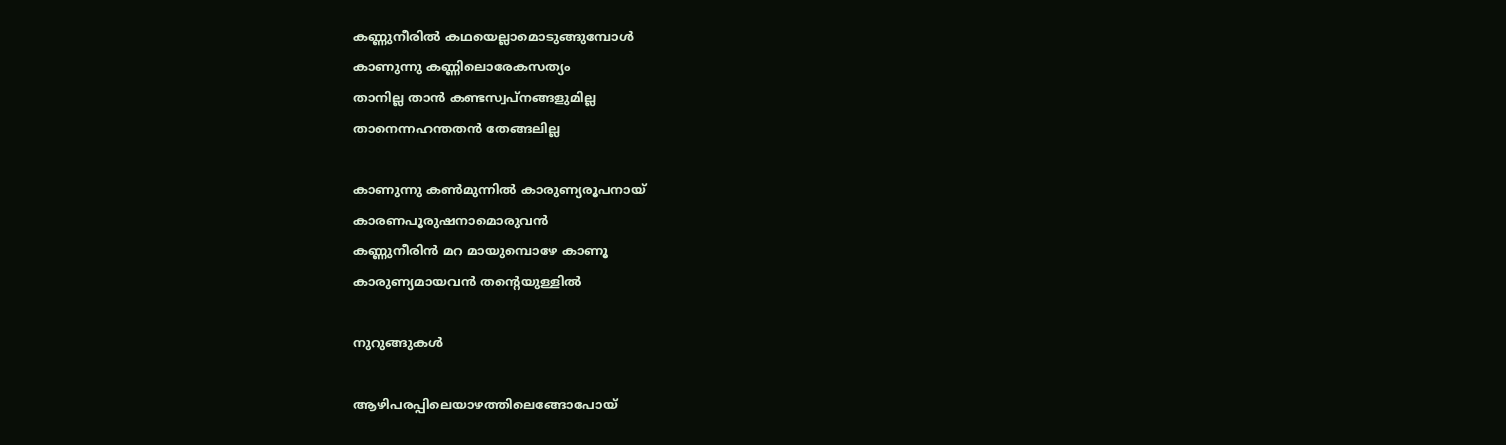കണ്ണുനീരില്‍ കഥയെല്ലാമൊടുങ്ങുമ്പോള്‍
കാണുന്നു കണ്ണിലൊരേകസത്യം
താനില്ല താന്‍ കണ്ടസ്വപ്നങ്ങളുമില്ല
താനെന്നഹന്തതന്‍ തേങ്ങലില്ല

കാണുന്നു കണ്‍മുന്നില്‍ കാരുണ്യരൂപനായ്
കാരണപൂരുഷനാമൊരുവന്‍
കണ്ണുനീരിന്‍ മറ മായുമ്പൊഴേ കാണൂ
കാരുണ്യമായവന്‍ തന്റെയുള്ളില്‍

നുറുങ്ങുകള്‍

ആഴിപരപ്പിലെയാഴത്തിലെങ്ങോപോയ്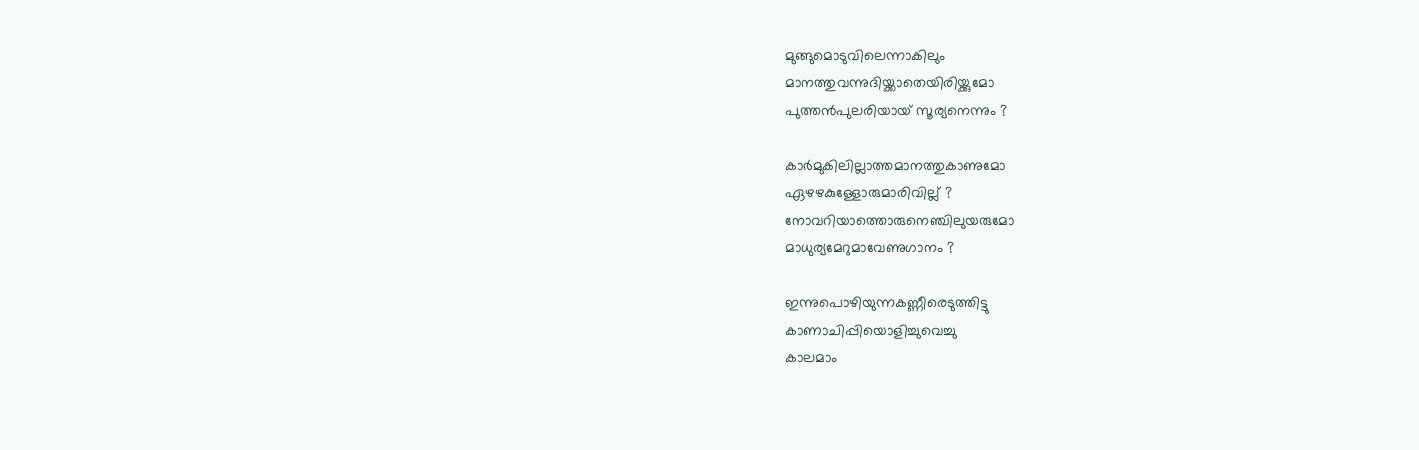മുങ്ങുമൊടുവിലെന്നാകിലും
മാനത്തുവന്നുദിയ്ക്കാതെയിരിയ്ക്കുമോ
പുത്തന്‍പുലരിയായ് സൂര്യനെന്നും ?

കാര്‍മുകിലില്ലാത്തമാനത്തുകാണുമോ
ഏഴഴകുള്ളോരുമാരിവില്ല് ?
നോവറിയാത്തൊരുനെഞ്ചിലുയരുമോ
മാധുര്യമേറുമാവേണുഗാനം ?

ഇന്നുപൊഴിയുന്നകണ്ണീരെടുത്തിട്ടു
കാണാചിപ്പിയൊളിച്ചുവെച്ചു
കാലമാം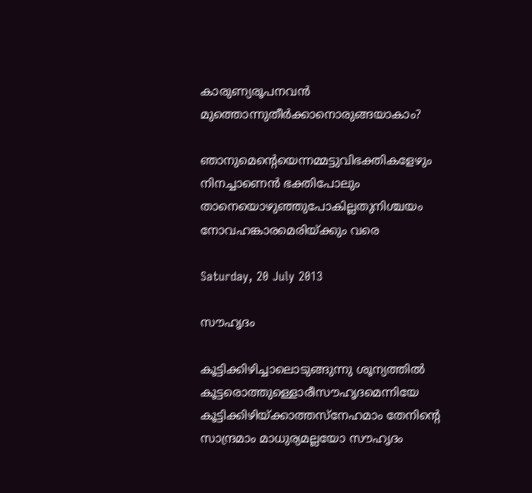കാരുണ്യരൂപനവന്‍
മുത്തൊന്നുതീര്‍ക്കാനൊരുങ്ങയാകാം?

ഞാനുമെന്റെയെന്നമ്മട്ടുവിഭക്തികളേഴും
നിനച്ചാണെന്‍ ഭക്തിപോലും
താനെയൊഴുഞ്ഞുപോകില്ലതുനിശ്ചയം
നോവഹങ്കാരമെരിയ്ക്കും വരെ

Saturday, 20 July 2013

സൗഹൃദം

കൂട്ടിക്കിഴിച്ചാലൊടുങ്ങുന്നു ശൂന്യത്തില്‍
കൂട്ടരൊത്തുള്ളൊരീസൗഹൃദമെന്നിയേ
കൂട്ടിക്കിഴിയ്ക്കാത്തസ്നേഹമാം തേനിന്റെ
സാന്ദ്രമാം മാധുര്യമല്ലയോ സൗഹൃദം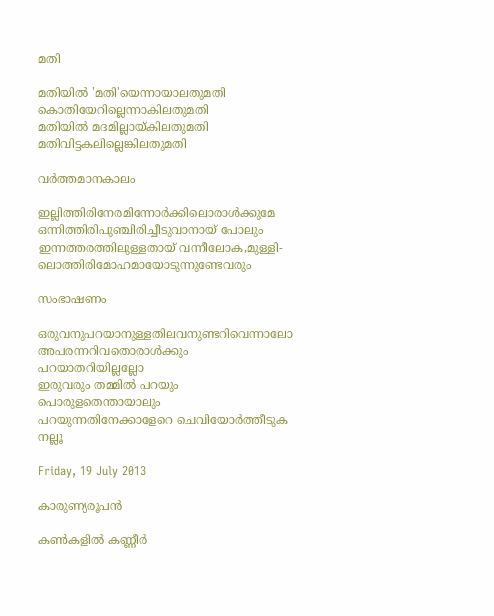മതി

മതിയില്‍ 'മതി'യെന്നായാലതുമതി
കൊതിയേറില്ലെന്നാകിലതുമതി
മതിയില്‍ മദമില്ലായ്കിലതുമതി
മതിവിട്ടകലില്ലെങ്കിലതുമതി

വര്‍ത്തമാനകാലം

ഇല്ലിത്തിരിനേരമിന്നോര്‍ക്കിലൊരാള്‍ക്കുമേ
ഒന്നിത്തിരിപുഞ്ചിരിച്ചീടുവാനായ് പോലും
ഇന്നത്തരത്തിലുള്ളതായ് വന്നീലോക,മുള്ളി-
ലൊത്തിരിമോഹമായോടുന്നുണ്ടേവരും

സംഭാഷണം

ഒരുവനുപറയാനുള്ളതിലവനുണ്ടറിവെന്നാലോ
അപരന്നറിവതൊരാള്‍ക്കും പറയാതറിയില്ലല്ലോ
ഇരുവരും തമ്മില്‍ പറയും പൊരുളതെന്തായാലും
പറയുന്നതിനേക്കാളേറെ ചെവിയോര്‍ത്തീടുക നല്ലൂ

Friday, 19 July 2013

കാരുണ്യരൂപന്‍

കണ്‍കളില്‍ കണ്ണീര്‍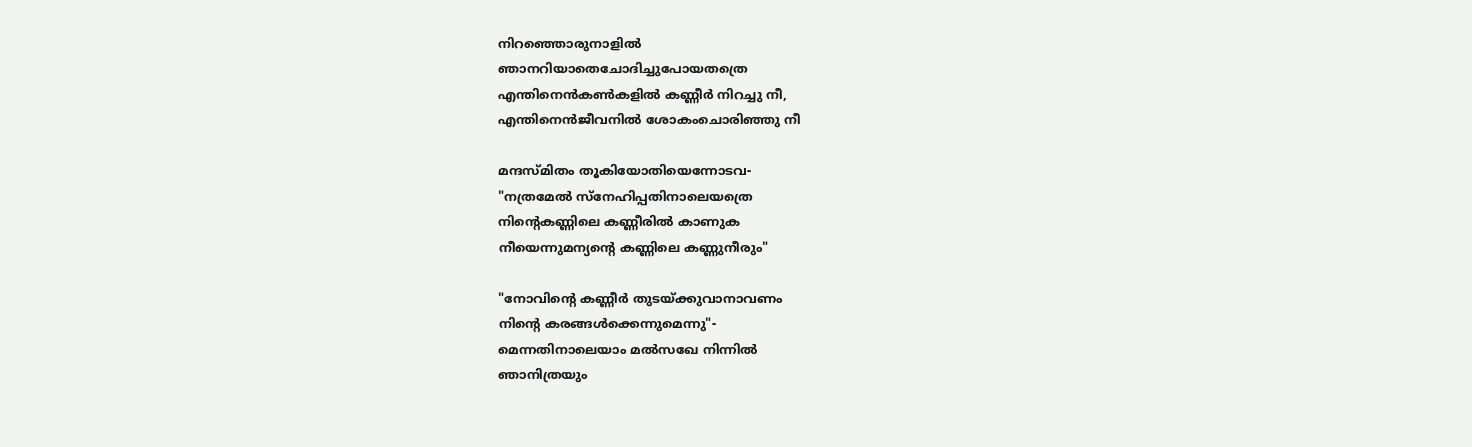നിറഞ്ഞൊരുനാളില്‍
ഞാനറിയാതെചോദിച്ചുപോയതത്രെ
എന്തിനെന്‍കണ്‍കളില്‍ കണ്ണീര്‍ നിറച്ചു നീ,
എന്തിനെന്‍ജീവനില്‍ ശോകംചൊരിഞ്ഞു നീ

മന്ദസ്മിതം തൂകിയോതിയെന്നോടവ-
"നത്രമേല്‍ സ്നേഹിപ്പതിനാലെയത്രെ
നിന്റെകണ്ണിലെ കണ്ണീരില്‍ കാണുക
നീയെന്നുമന്യന്റെ കണ്ണിലെ കണ്ണുനീരും"

"നോവിന്റെ കണ്ണീര്‍ തുടയ്ക്കുവാനാവണം
നിന്റെ കരങ്ങള്‍ക്കെന്നുമെന്നു"-
മെന്നതിനാലെയാം മല്‍സഖേ നിന്നില്‍
ഞാനിത്രയും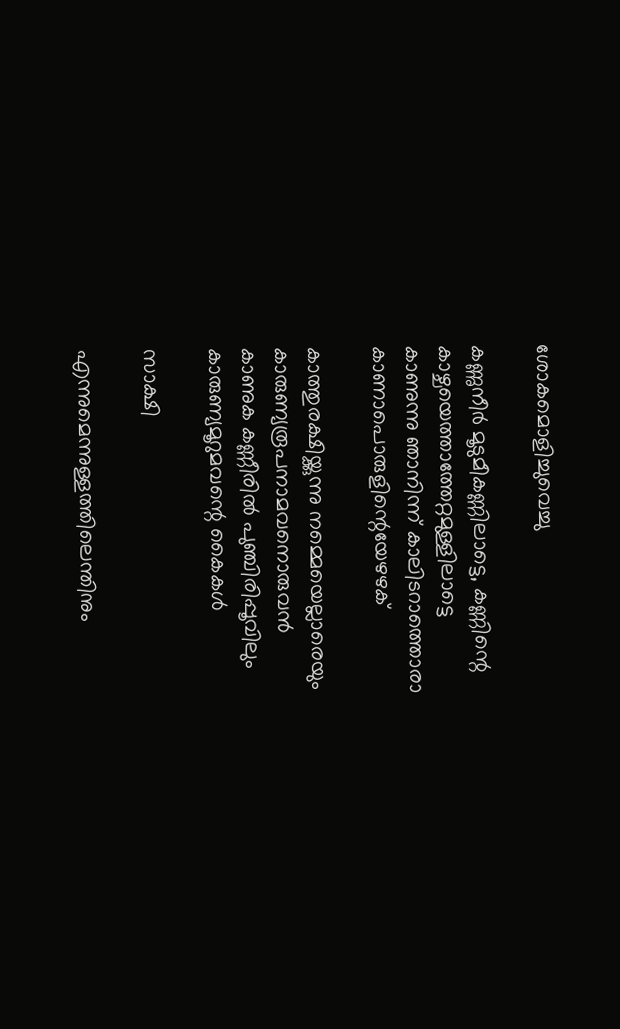ശോകമൊളിച്ചുവെച്ചു

കണ്ണുനീര്‍ മൂടുമീകണ്ണിലാട്ടെ, കണ്ണിന്റെ
കാഴ്ചയെത്താത്തേറ്റമുള്ളിലാട്ടെ
കാണുന്നു ഞാനിന്ന് കാലിടറാത്തൊരാ
കാണാപൊരുളിന്റെയേഴഴക്

കാത്തുരക്ഷിയ്ക്കുന്നു നമ്മെയെല്ലാരെയും
കാരുണ്യരൂപനാമവനൊരുവന്‍
കാണുക കണ്ണീരില്‍ പുഞ്ചിരിപ്പൂവിലും
കാരുണ്യമൂറുമവന്റെ കൈകള്‍

സാക്ഷി

എന്നുമെന്നുള്ളത്തിലെന്തിനും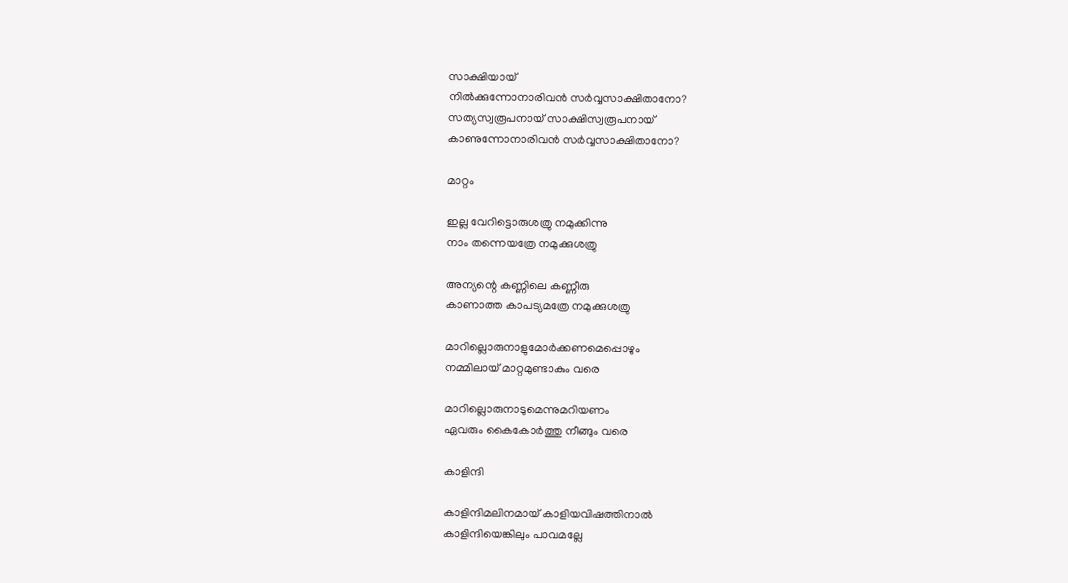സാക്ഷിയായ്
നില്‍ക്കുന്നോനാരിവന്‍ സര്‍വ്വസാക്ഷിതാനോ?
സത്യസ്വരൂപനായ് സാക്ഷിസ്വരൂപനായ്
കാണുന്നോനാരിവന്‍ സര്‍വ്വസാക്ഷിതാനോ?

മാറ്റം

ഇല്ല വേറിട്ടൊരുശത്രു നമുക്കിന്നു
നാം തന്നെയത്രേ നമുക്കുശത്രു

അന്യന്റെ കണ്ണിലെ കണ്ണീരു
കാണാത്ത കാപട്യമത്രേ നമുക്കുശത്രു

മാറില്ലൊരുനാളുമോര്‍ക്കണമെപ്പൊഴും
നമ്മിലായ് മാറ്റമുണ്ടാകും വരെ

മാറില്ലൊരുനാടുമെന്നുമറിയണം
ഏവരും കൈകോര്‍ത്തു നീങ്ങും വരെ

കാളിന്ദി

കാളിന്ദിമലിനമായ് കാളിയവിഷത്തിനാല്‍
കാളിന്ദിയെങ്കിലും പാവമല്ലേ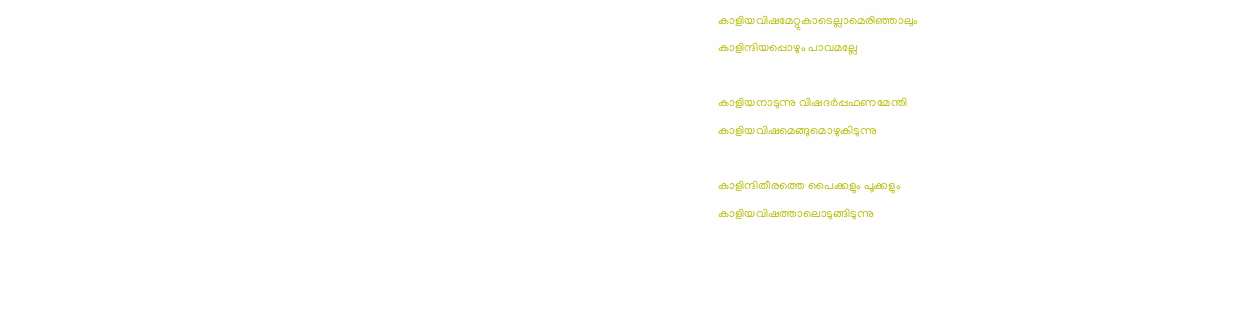കാളിയവിഷമേറ്റുകാടെല്ലാമെരിഞ്ഞാലും
കാളിന്ദിയപ്പൊഴും പാവമല്ലേ

കാളിയനാടുന്നു വിഷദര്‍പ്പഫണമേന്തി
കാളിയവിഷമെങ്ങുമൊഴുകിടുന്നു

കാളിന്ദിതീരത്തെ പൈക്കളും പൂക്കളും
കാളിയവിഷത്താലൊടുങ്ങിടുന്നു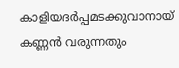കാളിയദര്‍പ്പമടക്കുവാനായ്
കണ്ണന്‍ വരുന്നതും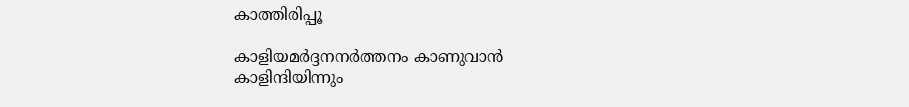കാത്തിരിപ്പൂ

കാളിയമര്‍ദ്ദനനര്‍ത്തനം കാണുവാന്‍
കാളിന്ദിയിന്നും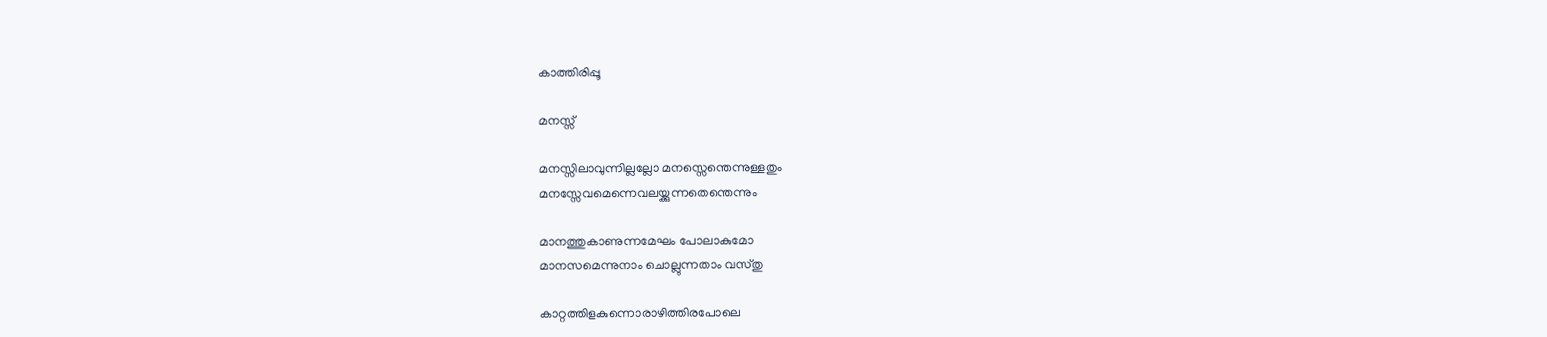കാത്തിരിപ്പൂ

മനസ്സ്

മനസ്സിലാവുന്നില്ലല്ലോ മനസ്സെന്തെന്നുള്ളതും
മനസ്സേവമെന്നെവലയ്ക്കുന്നതെന്തെന്നും

മാനത്തുകാണുന്നമേഘം പോലാകുമോ
മാനസമെന്നുനാം ചൊല്ലുന്നതാം വസ്തു

കാറ്റത്തിളകുന്നൊരാഴിത്തിരപോലെ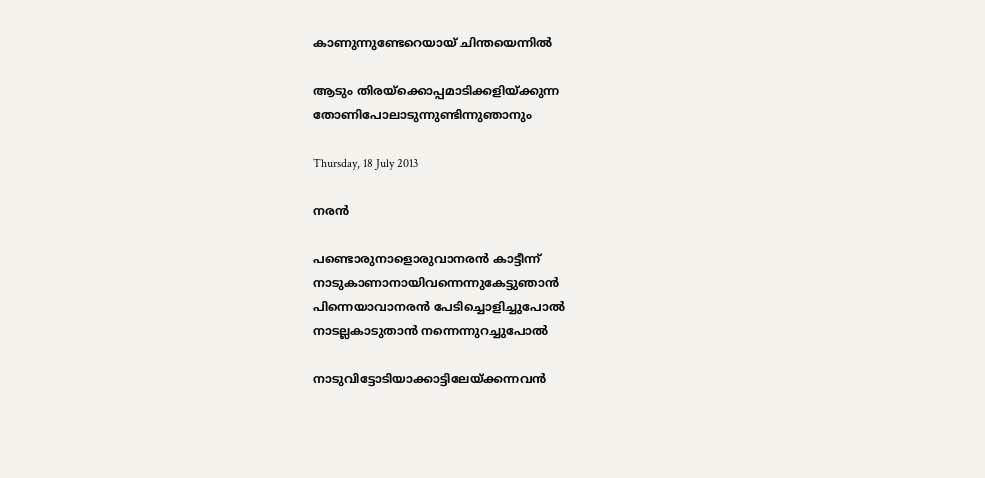കാണുന്നുണ്ടേറെയായ് ചിന്തയെന്നില്‍

ആടും തിരയ്ക്കൊപ്പമാടിക്കളിയ്ക്കുന്ന
തോണിപോലാടുന്നുണ്ടിന്നുഞാനും

Thursday, 18 July 2013

നരന്‍

പണ്ടൊരുനാളൊരുവാനരന്‍ കാട്ടീന്ന്
നാടുകാണാനായിവന്നെന്നുകേട്ടുഞാന്‍
പിന്നെയാവാനരന്‍ പേടിച്ചൊളിച്ചുപോല്‍
നാടല്ലകാടുതാന്‍ നന്നെന്നുറച്ചുപോല്‍

നാടുവിട്ടോടിയാക്കാട്ടിലേയ്ക്കന്നവന്‍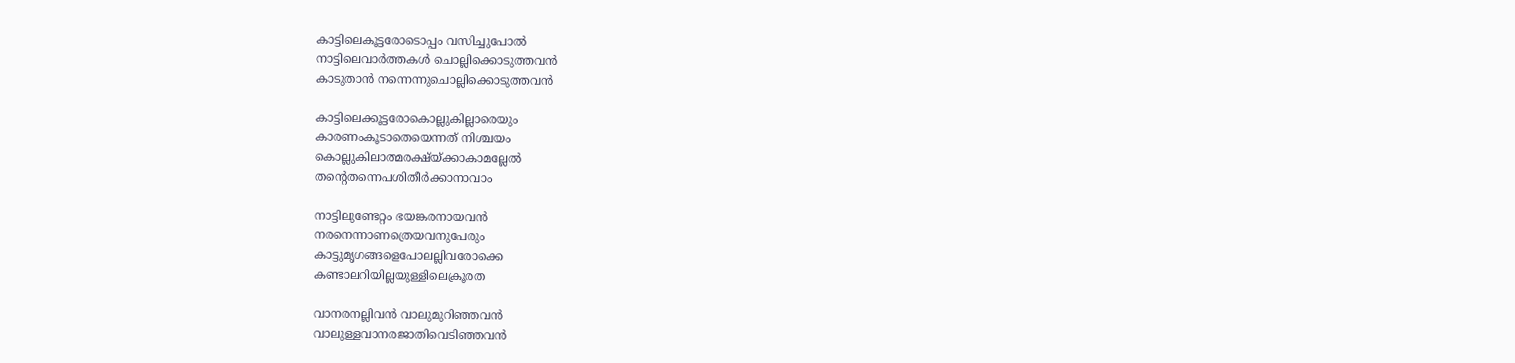കാട്ടിലെകൂട്ടരോടൊപ്പം വസിച്ചുപോല്‍
നാട്ടിലെവാര്‍ത്തകള്‍ ചൊല്ലിക്കൊടുത്തവന്‍
കാടുതാന്‍ നന്നെന്നുചൊല്ലിക്കൊടുത്തവന്‍

കാട്ടിലെക്കൂട്ടരോകൊല്ലുകില്ലാരെയും
കാരണംകൂടാതെയെന്നത് നിശ്ചയം
കൊല്ലുകിലാത്മരക്ഷ്യ്ക്കാകാമല്ലേല്‍
തന്റെതന്നെപശിതീര്‍ക്കാനാവാം

നാട്ടിലുണ്ടേറ്റം ഭയങ്കരനായവന്‍
നരനെന്നാണത്രെയവനുപേരും
കാട്ടുമൃഗങ്ങളെപോലല്ലിവരോക്കെ
കണ്ടാലറിയില്ലയുള്ളിലെക്രൂരത

വാനരനല്ലിവന്‍ വാലുമുറിഞ്ഞവന്‍
വാലുള്ളവാനരജാതിവെടിഞ്ഞവന്‍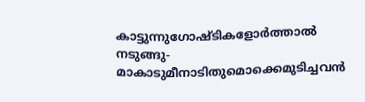കാട്ടുന്നുഗോഷ്ടികളോര്‍ത്താല്‍ നടുങ്ങു-
മാകാടുമീനാടിതുമൊക്കെമുടിച്ചവന്‍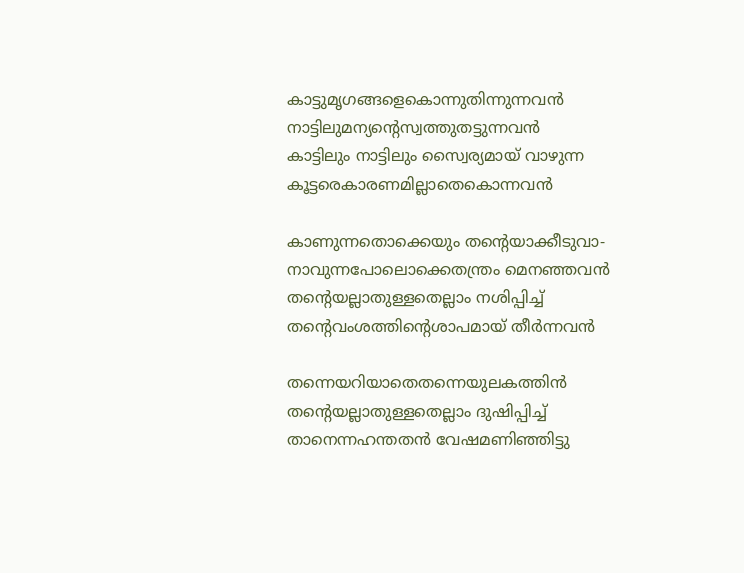കാട്ടുമൃഗങ്ങളെകൊന്നുതിന്നുന്നവന്‍
നാട്ടിലുമന്യന്റെസ്വത്തുതട്ടുന്നവന്‍
കാട്ടിലും നാട്ടിലും സ്വൈര്യമായ് വാഴുന്ന
കൂട്ടരെകാരണമില്ലാതെകൊന്നവന്‍

കാണുന്നതൊക്കെയും തന്റെയാക്കീടുവാ-
നാവുന്നപോലൊക്കെതന്ത്രം മെനഞ്ഞവന്‍
തന്റെയല്ലാതുള്ളതെല്ലാം നശിപ്പിച്ച്
തന്റെവംശത്തിന്റെശാപമായ് തീര്‍ന്നവന്‍

തന്നെയറിയാതെതന്നെയുലകത്തിന്‍
തന്റെയല്ലാതുള്ളതെല്ലാം ദുഷിപ്പിച്ച്
താനെന്നഹന്തതന്‍ വേഷമണിഞ്ഞിട്ടു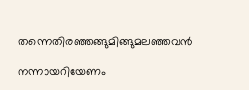തന്നെതിരഞ്ഞങ്ങുമിങ്ങുമലഞ്ഞവന്‍

നന്നായറിയേണം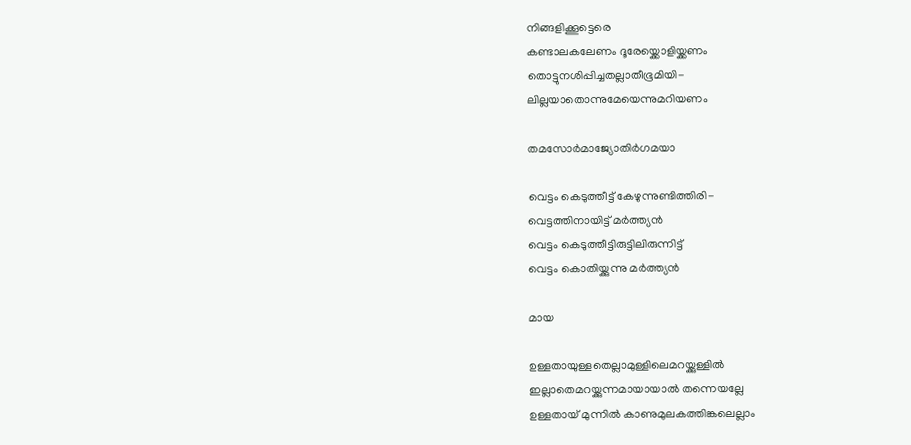നിങ്ങളിക്കൂട്ടെരെ
കണ്ടാലകലേണം ദൂരേയ്ക്കൊളിയ്ക്കണം
തൊട്ടുനശിപ്പിച്ചതല്ലാതീഭൂമിയി-
ലില്ലയാതൊന്നുമേയെന്നുമറിയണം

തമസോര്‍മാജ്യോതിര്‍ഗമയാ

വെട്ടം കെടുത്തീട്ട് കേഴുന്നുണ്ടിത്തിരി-
വെട്ടത്തിനായിട്ട് മര്‍ത്ത്യന്‍
വെട്ടം കെടുത്തീട്ടിരുട്ടിലിരുന്നിട്ട്
വെട്ടം കൊതിയ്ക്കുന്നു മര്‍ത്ത്യന്‍

മായ

ഉള്ളതായുള്ളതെല്ലാമുള്ളിലെമറയ്ക്കുള്ളില്‍
ഇല്ലാതെമറയ്ക്കുന്നമായായാല്‍ തന്നെയല്ലേ
ഉള്ളതായ് മുന്നില്‍ കാണുമുലകത്തിങ്കലെല്ലാം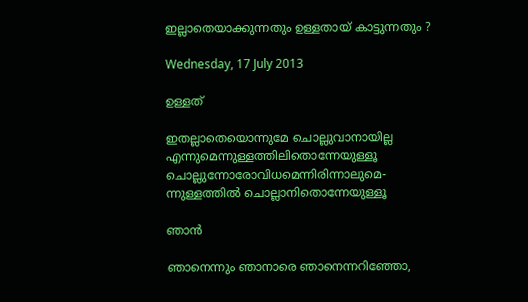ഇല്ലാതെയാക്കുന്നതും ഉള്ളതായ് കാട്ടുന്നതും ?

Wednesday, 17 July 2013

ഉള്ളത്

ഇതല്ലാതെയൊന്നുമേ ചൊല്ലുവാനായില്ല
എന്നുമെന്നുള്ളത്തിലിതൊന്നേയുള്ളൂ
ചൊല്ലുന്നോരോവിധമെന്നിരിന്നാലുമെ-
ന്നുള്ളത്തില്‍ ചൊല്ലാനിതൊന്നേയുള്ളൂ

ഞാന്‍

ഞാനെന്നും ഞാനാരെ ഞാനെന്നറിഞ്ഞോ,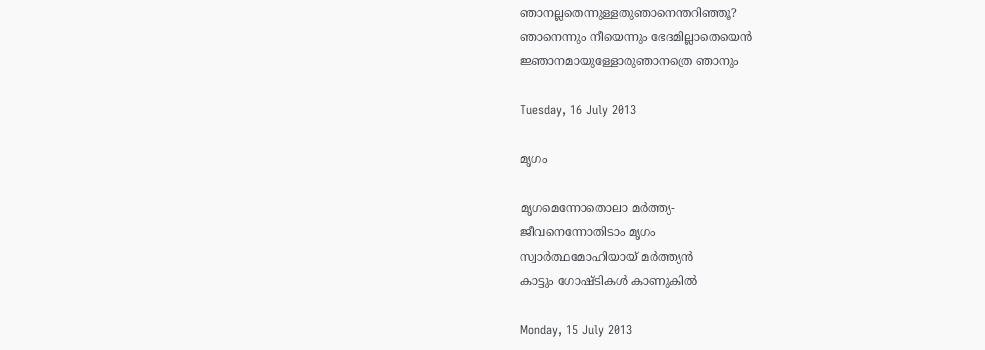ഞാനല്ലതെന്നുള്ളതുഞാനെന്തറിഞ്ഞൂ?
ഞാനെന്നും നീയെന്നും ഭേദമില്ലാതെയെന്‍
ജ്ഞാനമായുള്ളോരുഞാനത്രെ ഞാനും

Tuesday, 16 July 2013

മൃഗം

മൃഗമെന്നോതൊലാ മര്‍ത്ത്യ-
ജീവനെന്നോതിടാം മൃഗം
സ്വാര്‍ത്ഥമോഹിയായ് മര്‍ത്ത്യന്‍
കാട്ടും ഗോഷ്ടികള്‍ കാണുകില്‍

Monday, 15 July 2013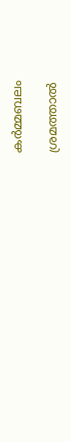കര്‍മ്മബലം

ശ്രമത്താല്‍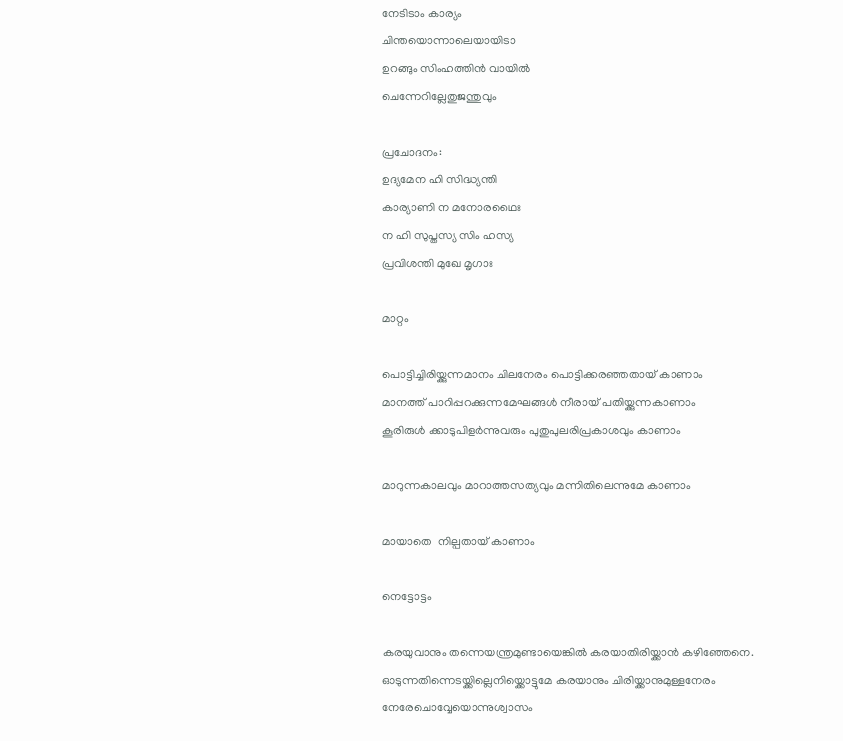നേടിടാം കാര്യം
ചിന്തയൊന്നാലെയായിടാ
ഉറങ്ങും സിംഹത്തിന്‍ വായില്‍
ചെന്നേറില്ലേതുജന്തുവും

പ്രചോദനം:
ഉദ്യമേന ഹി സിദ്ധ്യന്തി
കാര്യാണി ന മനോരഥൈഃ
ന ഹി സുപ്തസ്യ സിം ഹസ്യ
പ്രവിശന്തി മുഖേ മൃഗാഃ

മാറ്റം

പൊട്ടിച്ചിരിയ്ക്കുന്നമാനം ചിലനേരം പൊട്ടിക്കരഞ്ഞതായ് കാണാം
മാനത്ത് പാറിപ്പറക്കുന്നമേഘങ്ങള്‍ നീരായ് പതിയ്ക്കുന്നകാണാം
കൂരിരുള്‍ ക്കാടുപിളര്‍ന്നുവരും പുതുപുലരിപ്രകാശവും കാണാം

മാറുന്നകാലവും മാറാത്തസത്യവും മന്നിതിലെന്നുമേ കാണാം

മായാതെ  നില്പതായ് കാണാം

നെട്ടോട്ടം

കരയുവാനും തന്നെയന്ത്രമുണ്ടായെങ്കില്‍ കരയാതിരിയ്ക്കാന്‍ കഴിഞ്ഞേനെ.
ഓടുന്നതിന്നെടയ്ക്കില്ലെനിയ്ക്കൊട്ടുമേ കരയാനും ചിരിയ്ക്കാനുമുള്ളനേരം
നേരേചൊവ്വേയൊന്നുശ്വാസം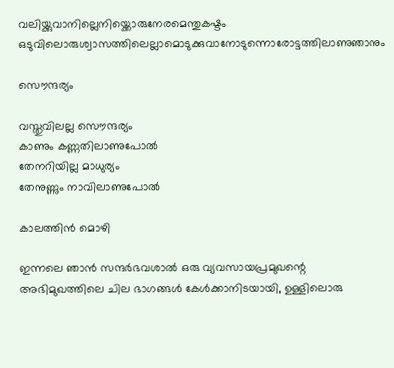വലിയ്ക്കുവാനില്ലെനിയ്ക്കൊരുനേരമെന്തുകഷ്ടം
ഒടുവിലൊരുശ്വാസത്തിലെല്ലാമൊടുക്കുവാനോടുന്നൊരോട്ടത്തിലാണുഞാനും

സൌന്ദര്യം

വസ്തുവിലല്ല സൌന്ദര്യം
കാണും കണ്ണതിലാണുപോല്‍
തേനറിയില്ല മാധുര്യം
തേനുണ്ണും നാവിലാണുപോല്‍

കാലത്തിന്‍ മൊഴി

ഇന്നലെ ഞാന്‍ സന്ദര്‍ഭവശാല്‍ ഒരു വ്യവസായപ്രമുഖന്റെ അഭിമുഖത്തിലെ ചില ഭാഗങ്ങള്‍ കേള്‍ക്കാനിടയായി, ഉള്ളിലൊരു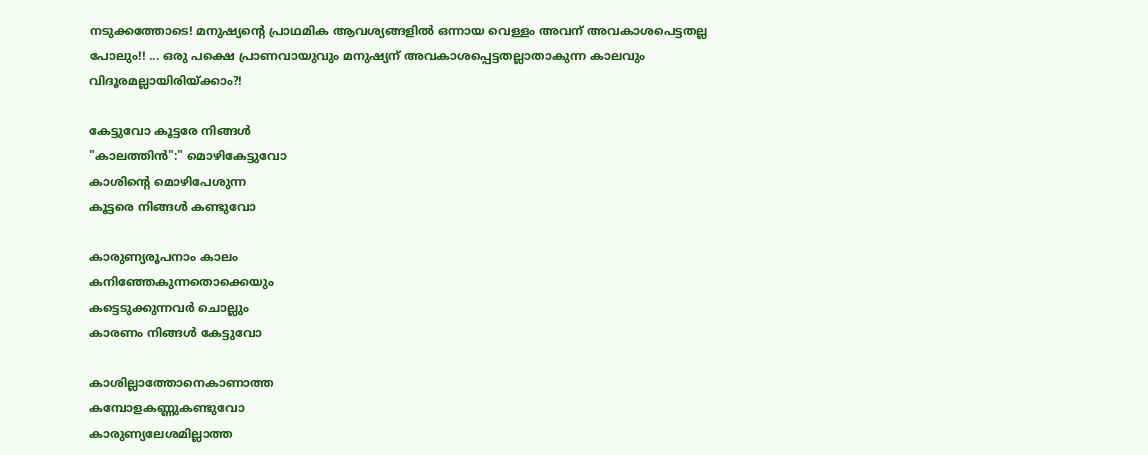നടുക്കത്തോടെ! മനുഷ്യന്റെ പ്രാഥമിക ആവശ്യങ്ങളില്‍ ഒന്നായ വെള്ളം അവന് അവകാശപെട്ടതല്ല പോലും!! ... ഒരു പക്ഷെ പ്രാണവായുവും മനുഷ്യന് അവകാശപ്പെട്ടതല്ലാതാകുന്ന കാലവും വിദൂരമല്ലായിരിയ്ക്കാം?!

കേട്ടുവോ കൂട്ടരേ നിങ്ങള്‍
"കാലത്തിന്‍":" മൊഴികേട്ടുവോ
കാശിന്റെ മൊഴിപേശുന്ന
കൂട്ടരെ നിങ്ങള്‍ കണ്ടുവോ

കാരുണ്യരൂപനാം കാലം
കനിഞ്ഞേകുന്നതൊക്കെയും
കട്ടെടുക്കുന്നവര്‍ ചൊല്ലും
കാരണം നിങ്ങള്‍ കേട്ടുവോ

കാശില്ലാത്തോനെകാണാത്ത
കമ്പോളകണ്ണുകണ്ടുവോ
കാരുണ്യലേശമില്ലാത്ത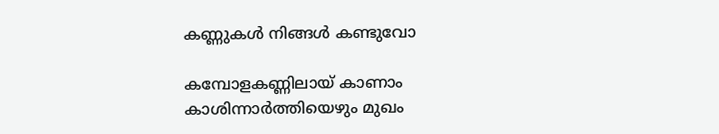കണ്ണുകള്‍ നിങ്ങള്‍ കണ്ടുവോ

കമ്പോളകണ്ണിലായ് കാണാം
കാശിന്നാര്‍ത്തിയെഴും മുഖം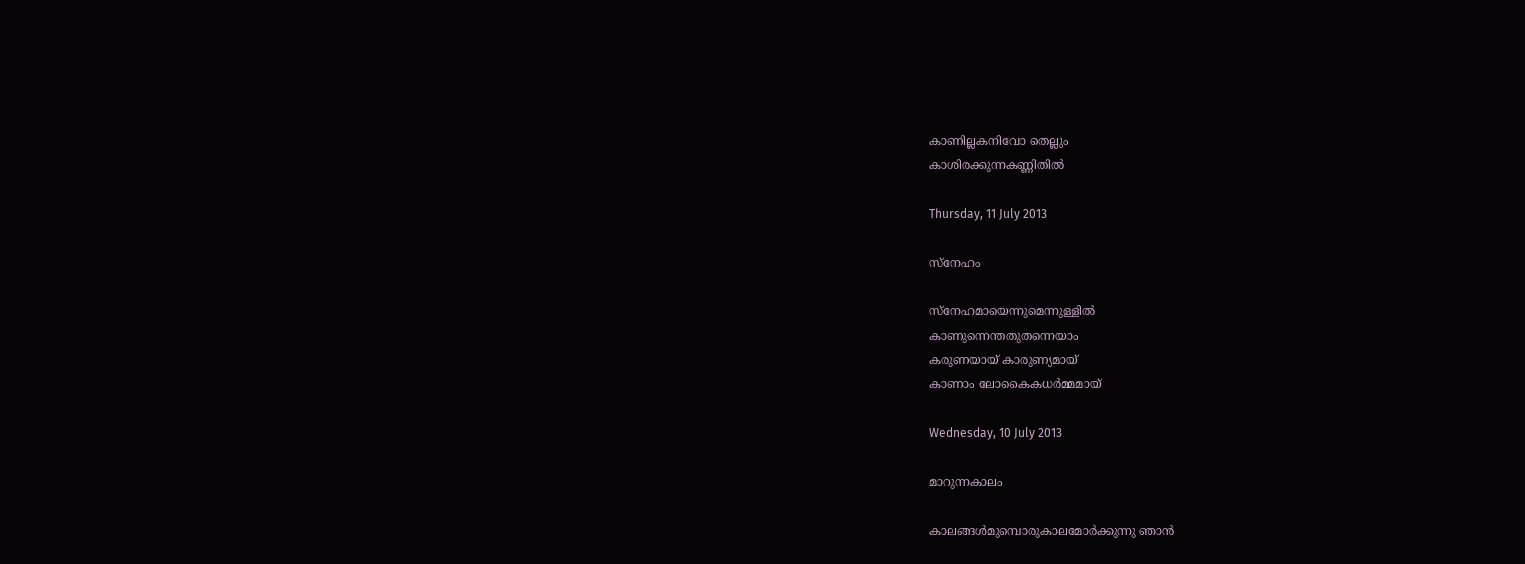കാണില്ലകനിവോ തെല്ലും
കാശിരക്കുന്നകണ്ണിതില്‍

Thursday, 11 July 2013

സ്നേഹം

സ്നേഹമായെന്നുമെന്നുള്ളില്‍
കാണുന്നെന്തതുതന്നെയാം
കരുണയായ് കാരുണ്യമായ്
കാണാം ലോകൈകധര്‍മ്മമായ്

Wednesday, 10 July 2013

മാറുന്നകാലം

കാലങ്ങള്‍മുമ്പൊരുകാലമോര്‍ക്കുന്നു ഞാന്‍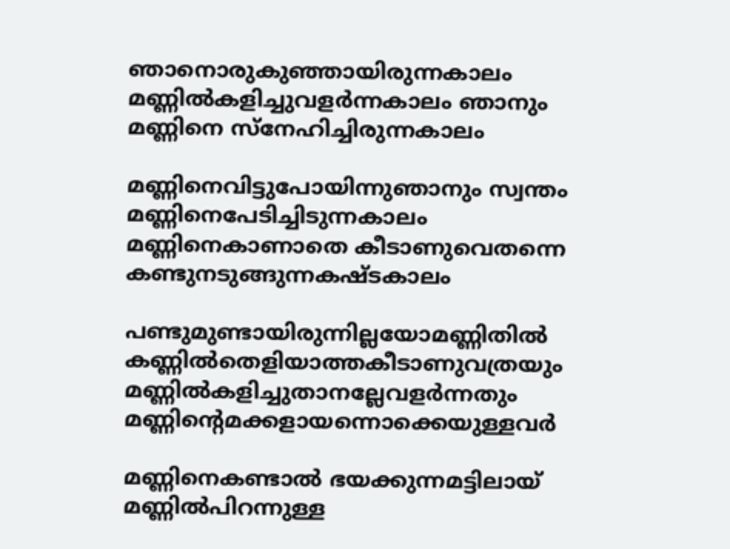ഞാനൊരുകുഞ്ഞായിരുന്നകാലം
മണ്ണില്‍കളിച്ചുവളര്‍ന്നകാലം ഞാനും
മണ്ണിനെ സ്നേഹിച്ചിരുന്നകാലം

മണ്ണിനെവിട്ടുപോയിന്നുഞാനും സ്വന്തം
മണ്ണിനെപേടിച്ചിടുന്നകാലം
മണ്ണിനെകാണാതെ കീടാണുവെതന്നെ
കണ്ടുനടുങ്ങുന്നകഷ്ടകാലം

പണ്ടുമുണ്ടായിരുന്നില്ലയോമണ്ണിതില്‍
കണ്ണില്‍തെളിയാത്തകീടാണുവത്രയും
മണ്ണില്‍കളിച്ചുതാനല്ലേവളര്‍ന്നതും
മണ്ണിന്റെമക്കളായന്നൊക്കെയുള്ളവര്‍

മണ്ണിനെകണ്ടാല്‍ ഭയക്കുന്നമട്ടിലായ്
മണ്ണില്‍പിറന്നുള്ള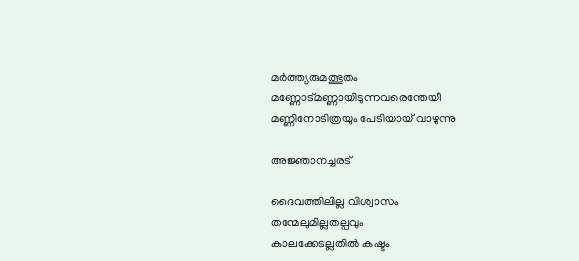മര്‍ത്ത്യരുമത്ഭുതം
മണ്ണോട്മണ്ണായിടുന്നവരെന്തേയീ
മണ്ണിനോടിത്രയും പേടിയായ് വാഴുന്നു

അജ്ഞാനച്ചരട്

ദൈവത്തിലില്ല വിശ്വാസം
തന്മേലുമില്ലതല്പവും
കാലക്കേടല്ലതില്‍ കഷ്ടം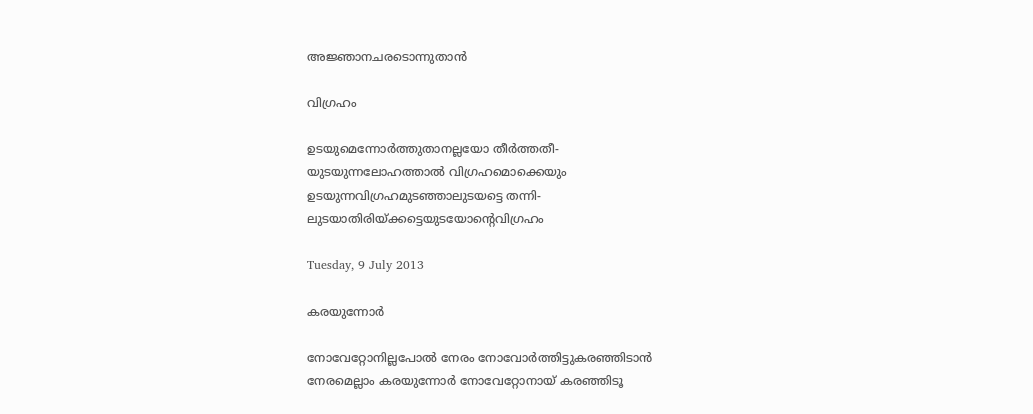അജ്ഞാനചരടൊന്നുതാന്‍

വിഗ്രഹം

ഉടയുമെന്നോര്‍ത്തുതാനല്ലയോ തീര്‍ത്തതീ-
യുടയുന്നലോഹത്താല്‍ വിഗ്രഹമൊക്കെയും
ഉടയുന്നവിഗ്രഹമുടഞ്ഞാലുടയട്ടെ തന്നി-
ലുടയാതിരിയ്ക്കട്ടെയുടയോന്റെവിഗ്രഹം

Tuesday, 9 July 2013

കരയുന്നോര്‍

നോവേറ്റോനില്ലപോല്‍ നേരം നോവോര്‍ത്തിട്ടുകരഞ്ഞിടാന്‍
നേരമെല്ലാം കരയുന്നോര്‍ നോവേറ്റോനായ് കരഞ്ഞിടൂ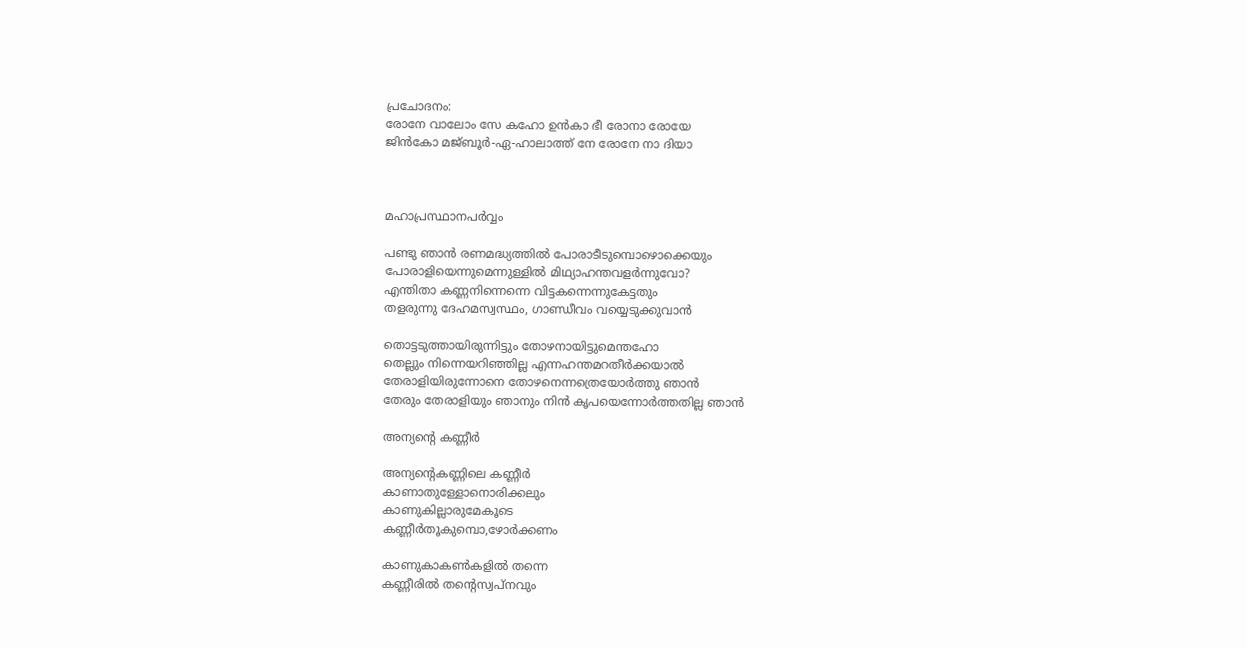പ്രചോദനം:
രോനേ വാലോം സേ കഹോ ഉന്‍കാ ഭീ രോനാ രോയേ
ജിന്‍കോ മജ്ബൂര്‍-ഏ-ഹാലാത്ത് നേ രോനേ നാ ദിയാ



മഹാപ്രസ്ഥാനപര്‍വ്വം

പണ്ടു ഞാന്‍ രണമദ്ധ്യത്തില്‍ പോരാടീടുമ്പൊഴൊക്കെയും
പോരാളിയെന്നുമെന്നുള്ളില്‍ മിഥ്യാഹന്തവളര്‍ന്നുവോ?
എന്തിതാ കണ്ണനിന്നെന്നെ വിട്ടകന്നെന്നുകേട്ടതും
തളരുന്നു ദേഹമസ്വസ്ഥം, ഗാണ്ഡീവം വയ്യെടുക്കുവാന്‍

തൊട്ടടുത്തായിരുന്നിട്ടും തോഴനായിട്ടുമെന്തഹോ
തെല്ലും നിന്നെയറിഞ്ഞില്ല എന്നഹന്തമറതീര്‍ക്കയാല്‍
തേരാളിയിരുന്നോനെ തോഴനെന്നത്രെയോര്‍ത്തു ഞാന്‍
തേരും തേരാളിയും ഞാനും നിന്‍ കൃപയെന്നോര്‍ത്തതില്ല ഞാന്‍

അന്യന്റെ കണ്ണീര്‍

അന്യന്റെകണ്ണിലെ കണ്ണീര്‍
കാണാതുള്ളോനൊരിക്കലും
കാണുകില്ലാരുമേകൂടെ
കണ്ണീര്‍തൂകുമ്പൊ,ഴോര്‍ക്കണം

കാണുകാകണ്‍കളില്‍ തന്നെ
കണ്ണീരില്‍ തന്റെസ്വപ്നവും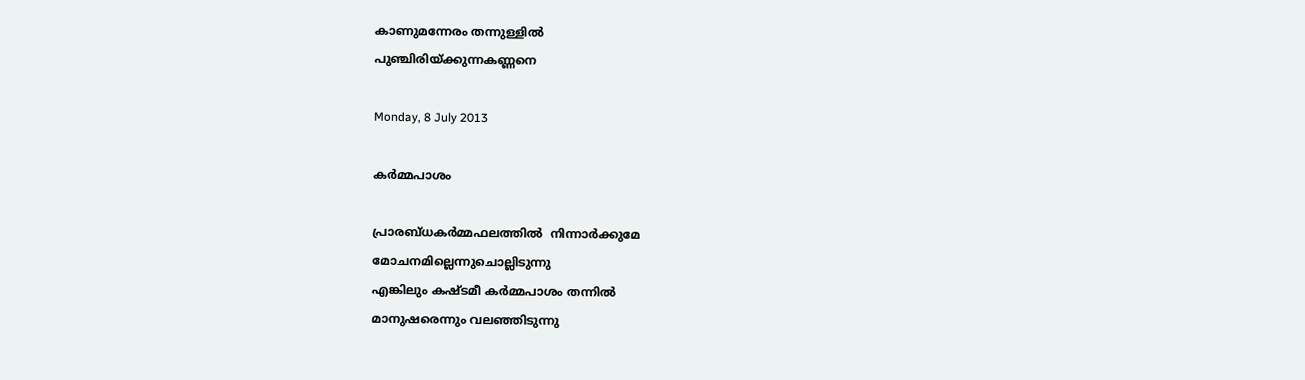കാണുമന്നേരം തന്നുള്ളില്‍
പുഞ്ചിരിയ്ക്കുന്നകണ്ണനെ

Monday, 8 July 2013

കര്‍മ്മപാശം

പ്രാരബ്ധകര്‍മ്മഫലത്തില്‍  നിന്നാര്‍ക്കുമേ
മോചനമില്ലെന്നുചൊല്ലിടുന്നു
എങ്കിലും കഷ്ടമീ കര്‍മ്മപാശം തന്നില്‍
മാനുഷരെന്നും വലഞ്ഞിടുന്നു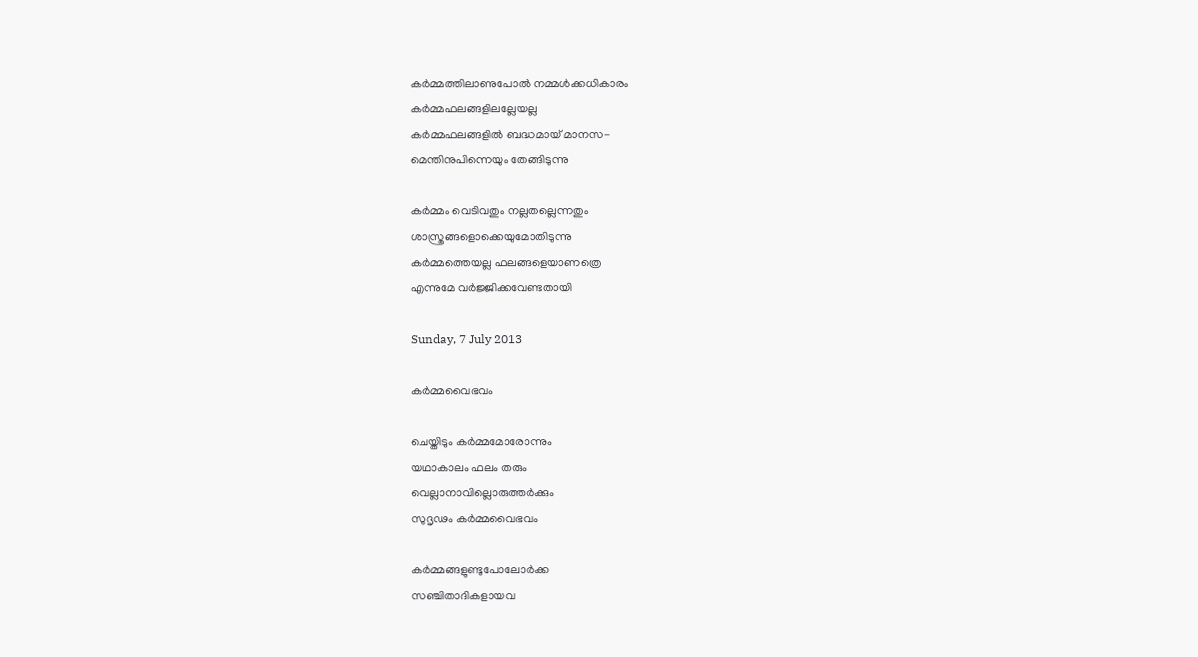കര്‍മ്മത്തിലാണുപോല്‍ നമ്മള്‍ക്കധികാരം
കര്‍മ്മഫലങ്ങളിലല്ലേയല്ല
കര്‍മ്മഫലങ്ങളില്‍ ബദ്ധമായ് മാനസ-
മെന്തിനുപിന്നെയും തേങ്ങിടുന്നു

കര്‍മ്മം വെടിവതും നല്ലതല്ലെന്നതും
ശാസ്ത്രങ്ങളൊക്കെയുമോതിടുന്നു
കര്‍മ്മത്തെയല്ല ഫലങ്ങളെയാണത്രെ
എന്നുമേ വര്‍ജ്ജിക്കവേണ്ടതായി

Sunday, 7 July 2013

കര്‍മ്മവൈഭവം

ചെയ്തിടും കര്‍മ്മമോരോന്നും
യഥാകാലം ഫലം തരും
വെല്ലാനാവില്ലൊരുത്തര്‍ക്കും
സുദൃഢം കര്‍മ്മവൈഭവം

കര്‍മ്മങ്ങളുണ്ടുപോലോര്‍ക്ക
സഞ്ചിതാദികളായവ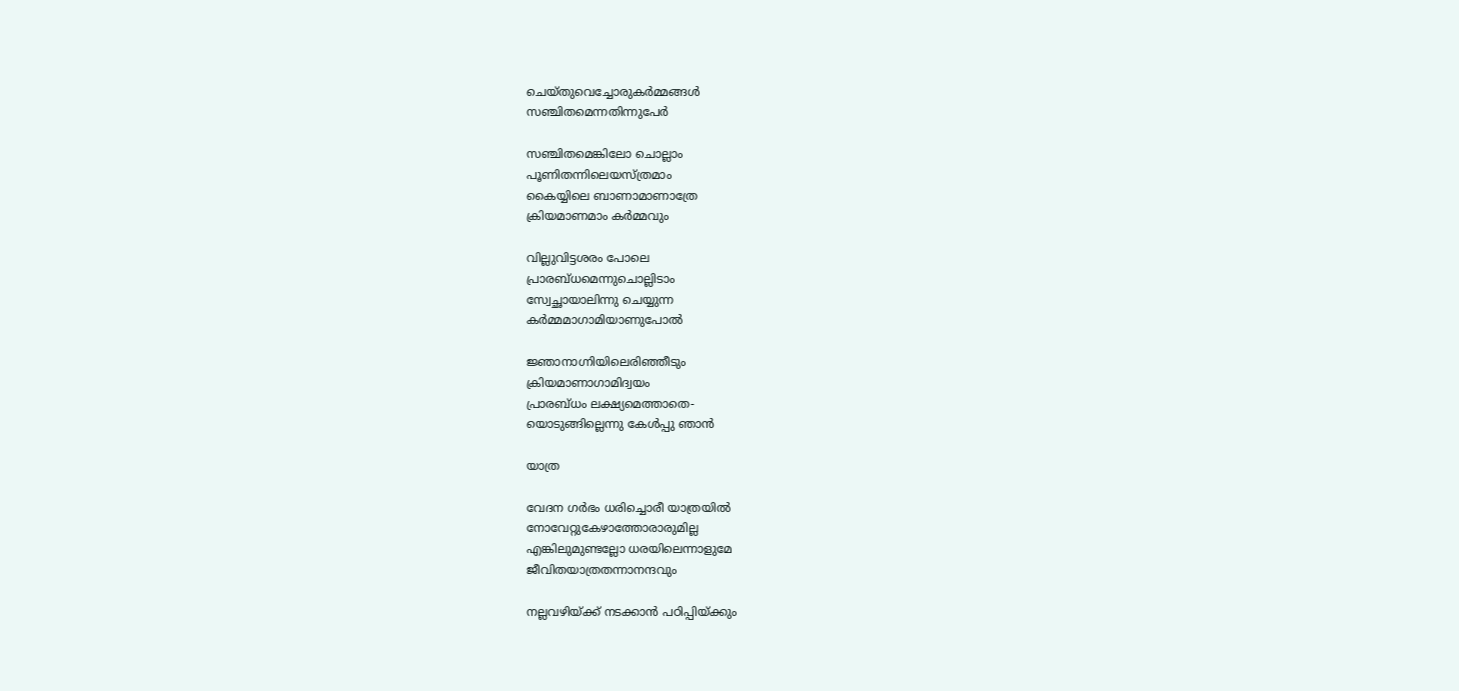ചെയ്തുവെച്ചോരുകര്‍മ്മങ്ങള്‍
സഞ്ചിതമെന്നതിന്നുപേര്‍

സഞ്ചിതമെങ്കിലോ ചൊല്ലാം
പൂണിതന്നിലെയസ്ത്രമാം
കൈയ്യിലെ ബാണാമാണാത്രേ
ക്രിയമാണമാം കര്‍മ്മവും

വില്ലുവിട്ടശരം പോലെ
പ്രാരബ്ധമെന്നുചൊല്ലിടാം
സ്വേച്ഛായാലിന്നു ചെയ്യുന്ന
കര്‍മ്മമാഗാമിയാണുപോല്‍

ജ്ഞാനാഗ്നിയിലെരിഞ്ഞീടും
ക്രിയമാണാഗാമിദ്വയം
പ്രാരബ്ധം ലക്ഷ്യമെത്താതെ-
യൊടുങ്ങില്ലെന്നു കേള്‍പ്പു ഞാന്‍

യാത്ര

വേദന ഗര്‍ഭം ധരിച്ചൊരീ യാത്രയില്‍
നോവേറ്റുകേഴാത്തോരാരുമില്ല
എങ്കിലുമുണ്ടല്ലോ ധരയിലെന്നാളുമേ
ജീവിതയാത്രതന്നാനന്ദവും

നല്ലവഴിയ്ക്ക് നടക്കാന്‍ പഠിപ്പിയ്ക്കും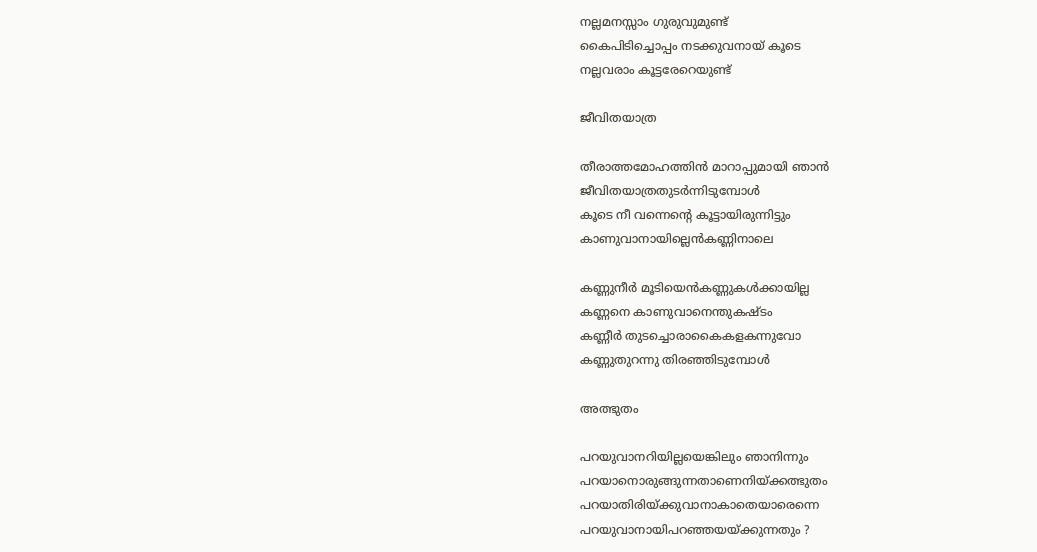നല്ലമനസ്സാം ഗുരുവുമുണ്ട്
കൈപിടിച്ചൊപ്പം നടക്കുവനായ് കൂടെ
നല്ലവരാം കൂട്ടരേറെയുണ്ട്

ജീവിതയാത്ര

തീരാത്തമോഹത്തിന്‍ മാറാപ്പുമായി ഞാന്‍
ജീവിതയാത്രതുടര്‍ന്നിടുമ്പോള്‍
കൂടെ നീ വന്നെന്റെ കൂട്ടായിരുന്നിട്ടും
കാണുവാനായില്ലെന്‍കണ്ണിനാലെ

കണ്ണുനീര്‍ മൂടിയെന്‍കണ്ണുകള്‍ക്കായില്ല
കണ്ണനെ കാണുവാനെന്തുകഷ്ടം
കണ്ണീര്‍ തുടച്ചൊരാകൈകളകന്നുവോ
കണ്ണുതുറന്നു തിരഞ്ഞിടുമ്പോള്‍

അത്ഭുതം

പറയുവാനറിയില്ലയെങ്കിലും ഞാനിന്നും
പറയാനൊരുങ്ങുന്നതാണെനിയ്ക്കത്ഭുതം
പറയാതിരിയ്ക്കുവാനാകാതെയാരെന്നെ
പറയുവാനായിപറഞ്ഞയയ്ക്കുന്നതും ?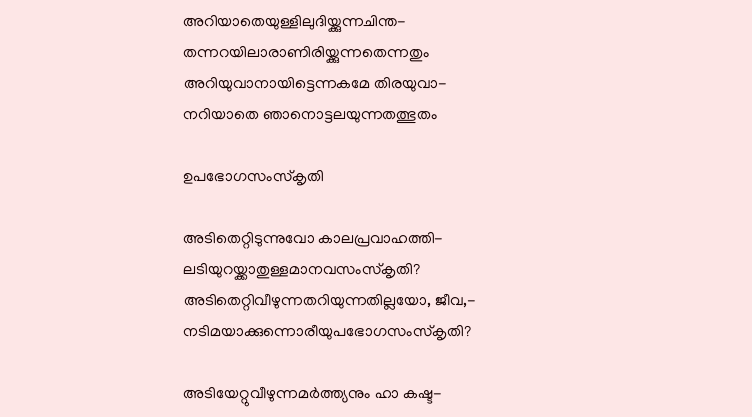അറിയാതെയുള്ളിലുദിയ്ക്കുന്നചിന്ത-
തന്നറയിലാരാണിരിയ്ക്കുന്നതെന്നതും
അറിയുവാനായിട്ടെന്നകമേ തിരയുവാ-
നറിയാതെ ഞാനൊട്ടലയുന്നതത്ഭുതം

ഉപഭോഗസംസ്കൃതി

അടിതെറ്റിടുന്നുവോ കാലപ്രവാഹത്തി-
ലടിയുറയ്ക്കാതുള്ളമാനവസംസ്കൃതി?
അടിതെറ്റിവീഴുന്നതറിയുന്നതില്ലയോ, ജീവ,-
നടിമയാക്കുന്നൊരീയുപഭോഗസംസ്കൃതി?

അടിയേറ്റുവീഴുന്നമര്‍ത്ത്യനും ഹാ കഷ്ട-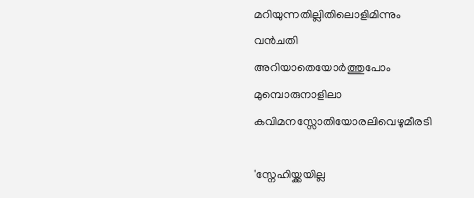മറിയുന്നതില്ലിതിലൊളിമിന്നും വന്‍ചതി
അറിയാതെയോര്‍ത്തുപോം മുമ്പൊരുനാളിലാ
കവിമനസ്സോതിയോരലിവെഴുമീരടി

'സ്നേഹിയ്ക്കയില്ല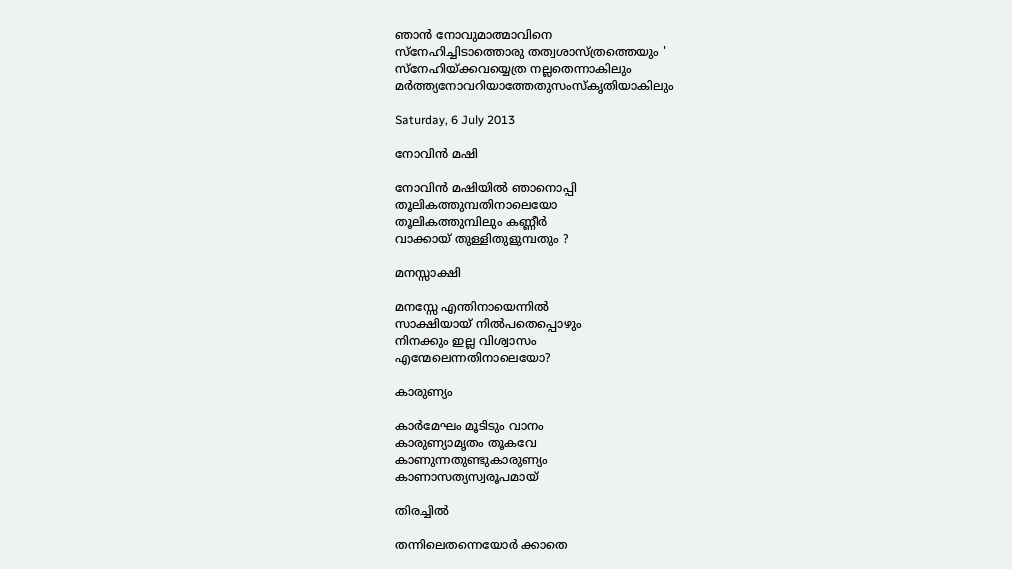ഞാന്‍ നോവുമാത്മാവിനെ
സ്നേഹിച്ചിടാത്തൊരു തത്വശാസ്ത്രത്തെയും '
സ്നേഹിയ്ക്കവയ്യെത്ര നല്ലതെന്നാകിലും
മര്‍ത്ത്യനോവറിയാത്തേതുസംസ്കൃതിയാകിലും

Saturday, 6 July 2013

നോവിന്‍ മഷി

നോവിന്‍ മഷിയില്‍ ഞാനൊപ്പി
തൂലികത്തുമ്പതിനാലെയോ
തൂലികത്തുമ്പിലും കണ്ണീര്‍
വാക്കായ് തുള്ളിതുളുമ്പതും ?

മനസ്സാക്ഷി

മനസ്സേ എന്തിനായെന്നില്‍
സാക്ഷിയായ് നില്‍പതെപ്പൊഴും
നിനക്കും ഇല്ല വിശ്വാസം
എന്മേലെന്നതിനാലെയോ?

കാരുണ്യം

കാര്‍മേഘം മൂടിടും വാനം
കാരുണ്യാമൃതം തൂകവേ
കാണുന്നതുണ്ടുകാരുണ്യം
കാണാസത്യസ്വരൂപമായ്

തിരച്ചില്‍

തന്നിലെതന്നെയോര്‍ ക്കാതെ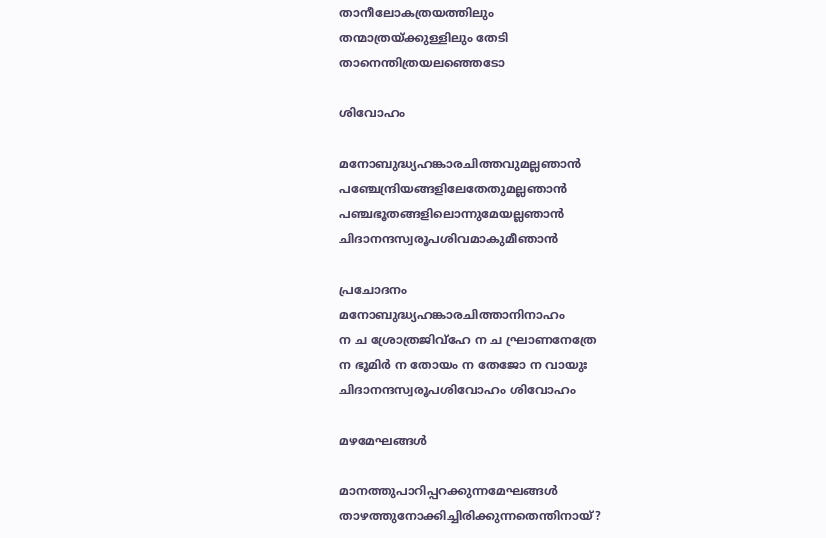താനീലോകത്രയത്തിലും
തന്മാത്രയ്ക്കുള്ളിലും തേടി
താനെന്തിത്രയലഞ്ഞെടോ

ശിവോഹം

മനോബുദ്ധ്യഹങ്കാരചിത്തവുമല്ലഞാന്‍
പഞ്ചേന്ദ്രിയങ്ങളിലേതേതുമല്ലഞാന്‍
പഞ്ചഭൂതങ്ങളിലൊന്നുമേയല്ലഞാന്‍
ചിദാനന്ദസ്വരൂപശിവമാകുമീഞാന്‍

പ്രചോദനം
മനോബുദ്ധ്യഹങ്കാരചിത്താനിനാഹം
ന ച ശ്രോത്രജിവ്ഹേ ന ച ഘ്രാണനേത്രേ
ന ഭൂമിര്‍ ന തോയം ന തേജോ ന വായുഃ
ചിദാനന്ദസ്വരൂപശിവോഹം ശിവോഹം

മഴമേഘങ്ങള്‍

മാനത്തുപാറിപ്പറക്കുന്നമേഘങ്ങള്‍
താഴത്തുനോക്കിച്ചിരിക്കുന്നതെന്തിനായ്?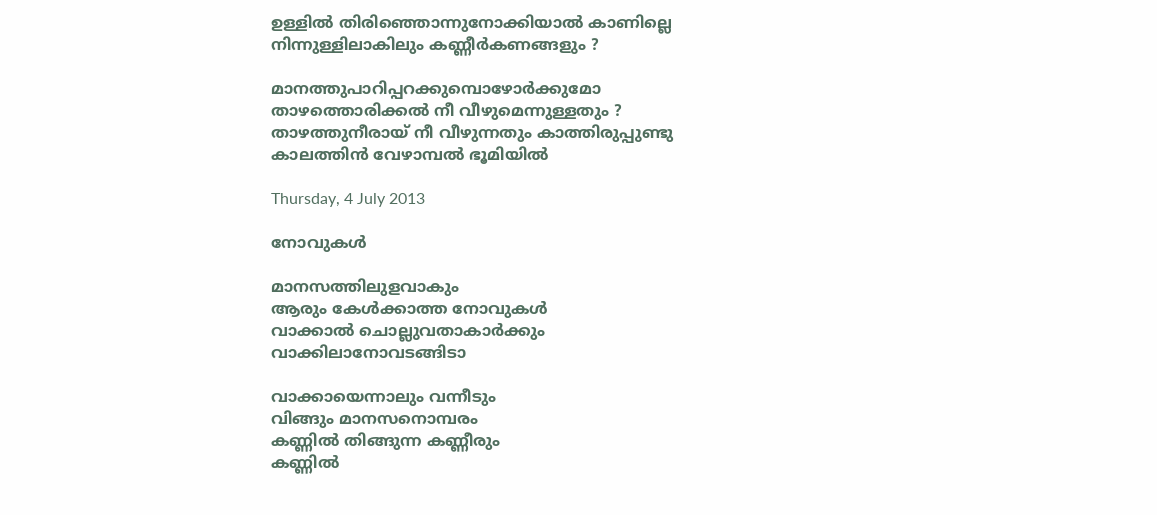ഉള്ളില്‍ തിരിഞ്ഞൊന്നുനോക്കിയാല്‍ കാണില്ലെ
നിന്നുള്ളിലാകിലും കണ്ണീര്‍കണങ്ങളും ?

മാനത്തുപാറിപ്പറക്കുമ്പൊഴോര്‍ക്കുമോ
താഴത്തൊരിക്കല്‍ നീ വീഴുമെന്നുള്ളതും ?
താഴത്തുനീരായ് നീ വീഴുന്നതും കാത്തിരുപ്പുണ്ടു
കാലത്തിന്‍ വേഴാമ്പല്‍ ഭൂമിയില്‍

Thursday, 4 July 2013

നോവുകള്‍

മാനസത്തിലുളവാകും
ആരും കേള്‍ക്കാത്ത നോവുകള്‍
വാക്കാല്‍ ചൊല്ലുവതാകാര്‍ക്കും
വാക്കിലാനോവടങ്ങിടാ

വാക്കായെന്നാലും വന്നീടും
വിങ്ങും മാനസനൊമ്പരം
കണ്ണില്‍ തിങ്ങുന്ന കണ്ണീരും
കണ്ണില്‍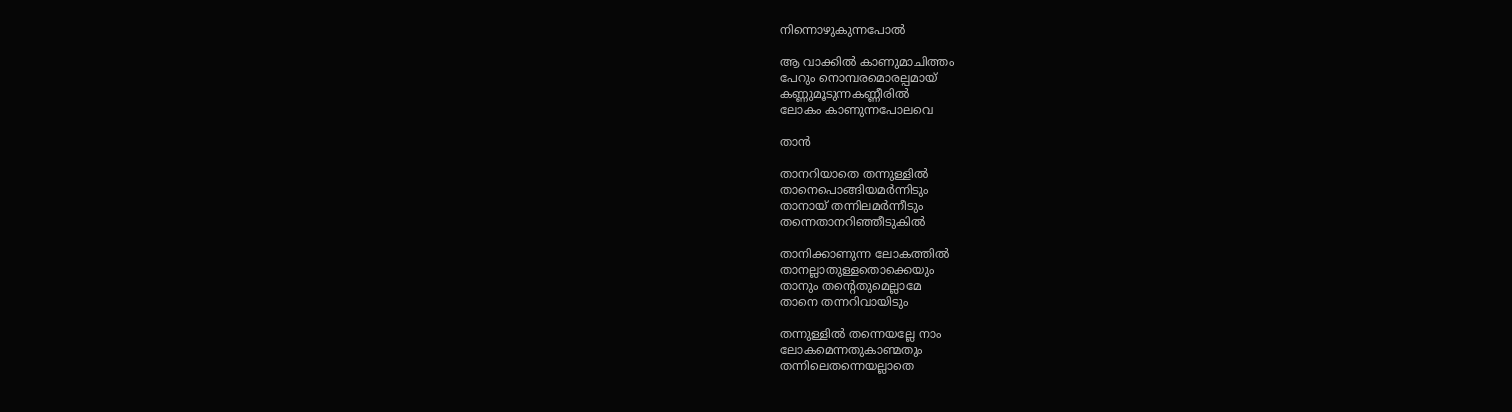നിന്നൊഴുകുന്നപോല്‍

ആ വാക്കില്‍ കാണുമാചിത്തം
പേറും നൊമ്പരമൊരല്പമായ്
കണ്ണുമൂടുന്നകണ്ണീരില്‍
ലോകം കാണുന്നപോലവെ

താന്‍

താനറിയാതെ തന്നുള്ളില്‍
താനെപൊങ്ങിയമര്‍ന്നിടും
താനായ് തന്നിലമര്‍ന്നീടും
തന്നെതാനറിഞ്ഞീടുകില്‍

താനിക്കാണുന്ന ലോകത്തില്‍
താനല്ലാതുള്ളതൊക്കെയും
താനും തന്റെതുമെല്ലാമേ
താനെ തന്നറിവായിടും

തന്നുള്ളില്‍ തന്നെയല്ലേ നാം
ലോകമെന്നതുകാണ്മതും
തന്നിലെതന്നെയല്ലാതെ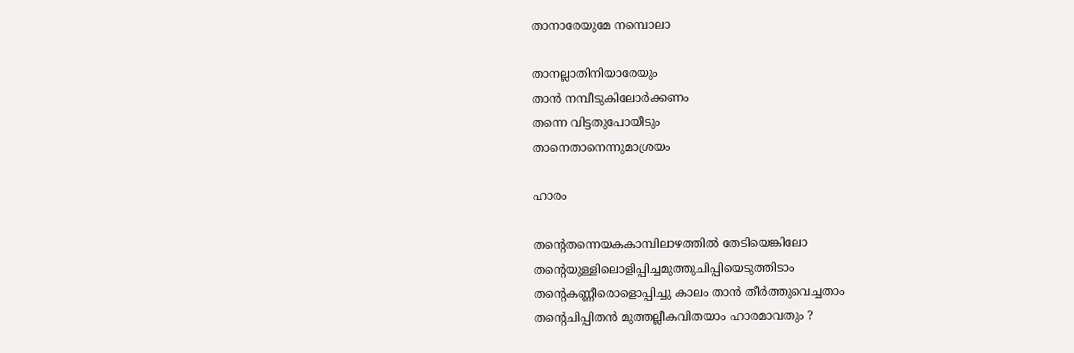താനാരേയുമേ നമ്പൊലാ

താനല്ലാതിനിയാരേയും
താന്‍ നമ്പീടുകിലോര്‍ക്കണം
തന്നെ വിട്ടതുപോയീടും
താനെതാനെന്നുമാശ്രയം

ഹാരം

തന്റെതന്നെയകകാമ്പിലാഴത്തില്‍ തേടിയെങ്കിലോ
തന്റെയുള്ളിലൊളിപ്പിച്ചമുത്തുചിപ്പിയെടുത്തിടാം
തന്റെകണ്ണീരൊളൊപ്പിച്ചു കാലം താന്‍ തീര്‍ത്തുവെച്ചതാം
തന്റെചിപ്പിതന്‍ മുത്തല്ലീകവിതയാം ഹാരമാവതും ?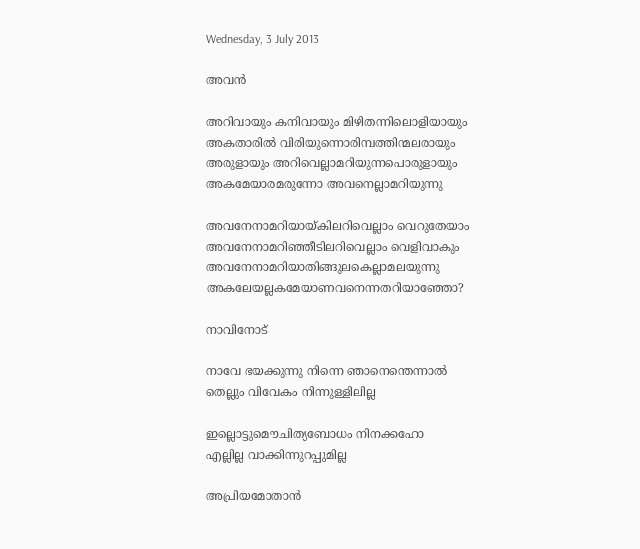Wednesday, 3 July 2013

അവന്‍

അറിവായും കനിവായും മിഴിതന്നിലൊളിയായും
അകതാരില്‍ വിരിയുന്നൊരിമ്പത്തിന്മലരായും
അരുളായും അറിവെല്ലാമറിയുന്നപൊരുളായും
അകമേയാരമരുന്നോ അവനെല്ലാമറിയുന്നു

അവനേനാമറിയായ്കിലറിവെല്ലാം വെറുതേയാം
അവനേനാമറിഞ്ഞീടിലറിവെല്ലാം വെളിവാകും
അവനേനാമറിയാതിങ്ങുലകെല്ലാമലയുന്നു
അകലേയല്ലകമേയാണവനെന്നതറിയാഞ്ഞോ?

നാവിനോട്

നാവേ ഭയക്കുന്നു നിന്നെ ഞാനെന്തെന്നാല്‍
തെല്ലും വിവേകം നിന്നുള്ളിലില്ല

ഇല്ലൊട്ടുമൌചിത്യബോധം നിനക്കഹോ
എല്ലില്ല വാക്കിന്നുറപ്പുമില്ല

അപ്രിയമോതാന്‍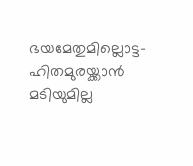ഭയമേതുമില്ലൊട്ട-
ഹിതമുരയ്ക്കാന്‍ മടിയുമില്ല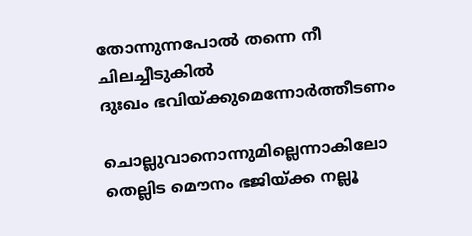തോന്നുന്നപോല്‍ തന്നെ നീ ചിലച്ചീടുകില്‍
ദുഃഖം ഭവിയ്ക്കുമെന്നോര്‍ത്തീടണം

ചൊല്ലുവാനൊന്നുമില്ലെന്നാകിലോ
തെല്ലിട മൌനം ഭജിയ്ക്ക നല്ലൂ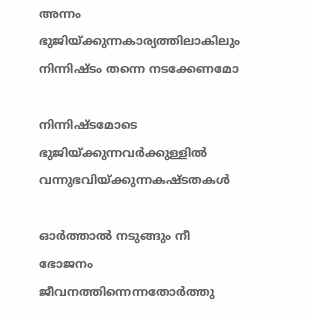അന്നം ഭുജിയ്ക്കുന്നകാര്യത്തിലാകിലും
നിന്നിഷ്ടം തന്നെ നടക്കേണമോ

നിന്നിഷ്ടമോടെ ഭുജിയ്ക്കുന്നവര്‍ക്കുള്ളില്‍
വന്നുഭവിയ്ക്കുന്നകഷ്ടതകള്‍

ഓര്‍ത്താല്‍ നടുങ്ങും നീ ഭോജനം
ജീവനത്തിന്നെന്നതോര്‍ത്തു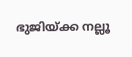ഭുജിയ്ക്ക നല്ലൂ